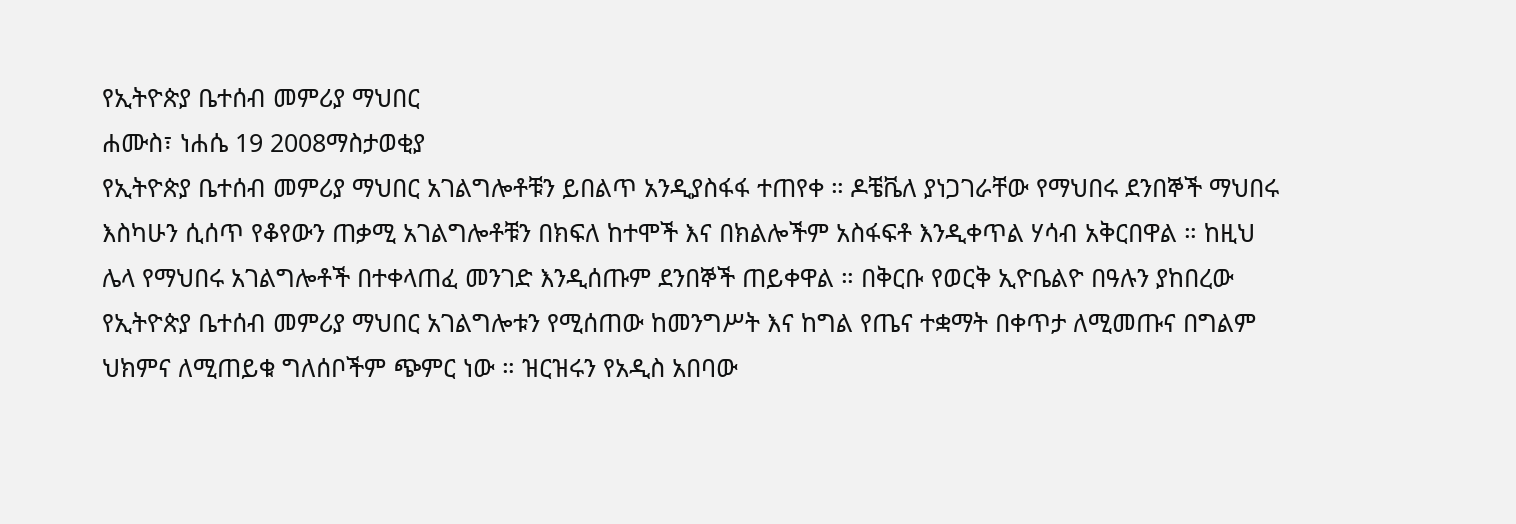የኢትዮጵያ ቤተሰብ መምሪያ ማህበር
ሐሙስ፣ ነሐሴ 19 2008ማስታወቂያ
የኢትዮጵያ ቤተሰብ መምሪያ ማህበር አገልግሎቶቹን ይበልጥ አንዲያስፋፋ ተጠየቀ ። ዶቼቬለ ያነጋገራቸው የማህበሩ ደንበኞች ማህበሩ እስካሁን ሲሰጥ የቆየውን ጠቃሚ አገልግሎቶቹን በክፍለ ከተሞች እና በክልሎችም አስፋፍቶ እንዲቀጥል ሃሳብ አቅርበዋል ። ከዚህ ሌላ የማህበሩ አገልግሎቶች በተቀላጠፈ መንገድ እንዲሰጡም ደንበኞች ጠይቀዋል ። በቅርቡ የወርቅ ኢዮቤልዮ በዓሉን ያከበረው የኢትዮጵያ ቤተሰብ መምሪያ ማህበር አገልግሎቱን የሚሰጠው ከመንግሥት እና ከግል የጤና ተቋማት በቀጥታ ለሚመጡና በግልም ህክምና ለሚጠይቁ ግለሰቦችም ጭምር ነው ። ዝርዝሩን የአዲስ አበባው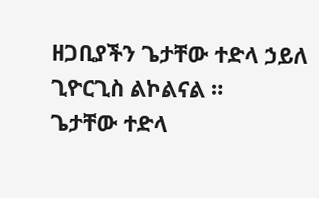ዘጋቢያችን ጌታቸው ተድላ ኃይለ ጊዮርጊስ ልኮልናል ።
ጌታቸው ተድላ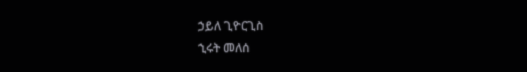ኃይለ ጊዮርጊስ
ኂሩት መለሰ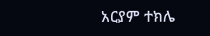አርያም ተክሌ